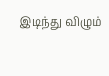இடிந்து விழும்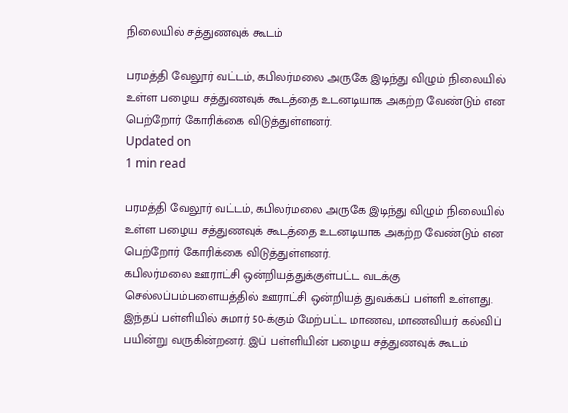நிலையில் சத்துணவுக் கூடம்

பரமத்தி வேலூர் வட்டம், கபிலர்மலை அருகே இடிந்து விழும் நிலையில் உள்ள பழைய சத்துணவுக் கூடத்தை உடனடியாக அகற்ற வேண்டும் என பெற்றோர் கோரிக்கை விடுத்துள்ளனர்.
Updated on
1 min read

பரமத்தி வேலூர் வட்டம், கபிலர்மலை அருகே இடிந்து விழும் நிலையில் உள்ள பழைய சத்துணவுக் கூடத்தை உடனடியாக அகற்ற வேண்டும் என பெற்றோர் கோரிக்கை விடுத்துள்ளனர்.
கபிலர்மலை ஊராட்சி ஒன்றியத்துக்குள்பட்ட வடக்கு செல்லப்பம்பளையத்தில் ஊராட்சி ஒன்றியத் துவக்கப் பள்ளி உள்ளது. இந்தப் பள்ளியில் சுமார் 50-க்கும் மேற்பட்ட மாணவ, மாணவியர் கல்விப் பயின்று வருகின்றனர். இப் பள்ளியின் பழைய சத்துணவுக் கூடம்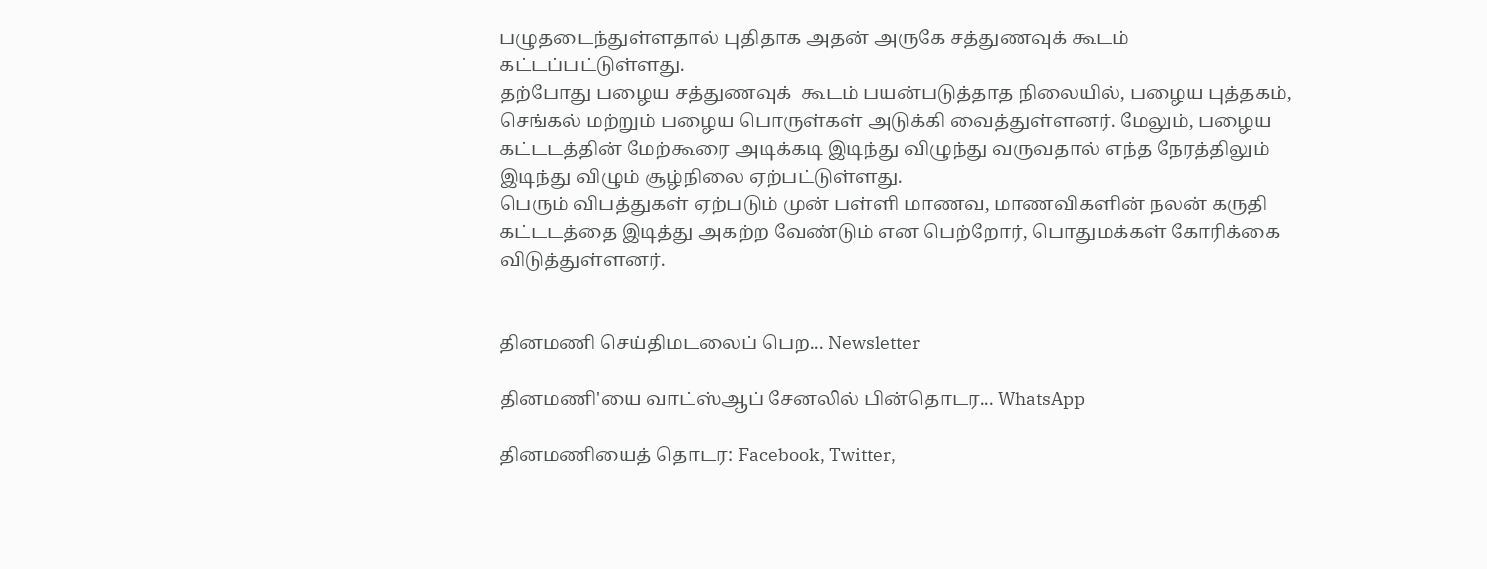பழுதடைந்துள்ளதால் புதிதாக அதன் அருகே சத்துணவுக் கூடம் கட்டப்பட்டுள்ளது.
தற்போது பழைய சத்துணவுக்  கூடம் பயன்படுத்தாத நிலையில், பழைய புத்தகம், செங்கல் மற்றும் பழைய பொருள்கள் அடுக்கி வைத்துள்ளனர். மேலும், பழைய கட்டடத்தின் மேற்கூரை அடிக்கடி இடிந்து விழுந்து வருவதால் எந்த நேரத்திலும் இடிந்து விழும் சூழ்நிலை ஏற்பட்டுள்ளது.
பெரும் விபத்துகள் ஏற்படும் முன் பள்ளி மாணவ, மாணவிகளின் நலன் கருதி கட்டடத்தை இடித்து அகற்ற வேண்டும் என பெற்றோர், பொதுமக்கள் கோரிக்கை விடுத்துள்ளனர்.


தினமணி செய்திமடலைப் பெற... Newsletter

தினமணி'யை வாட்ஸ்ஆப் சேனலில் பின்தொடர... WhatsApp

தினமணியைத் தொடர: Facebook, Twitter,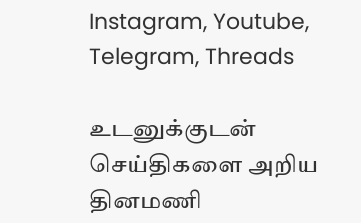Instagram, Youtube, Telegram, Threads

உடனுக்குடன் செய்திகளை அறிய தினமணி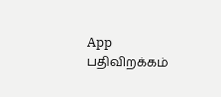App பதிவிறக்கம்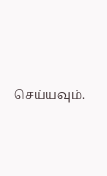செய்யவும்.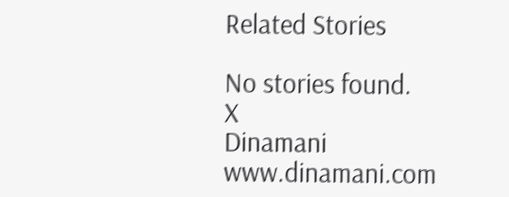Related Stories

No stories found.
X
Dinamani
www.dinamani.com